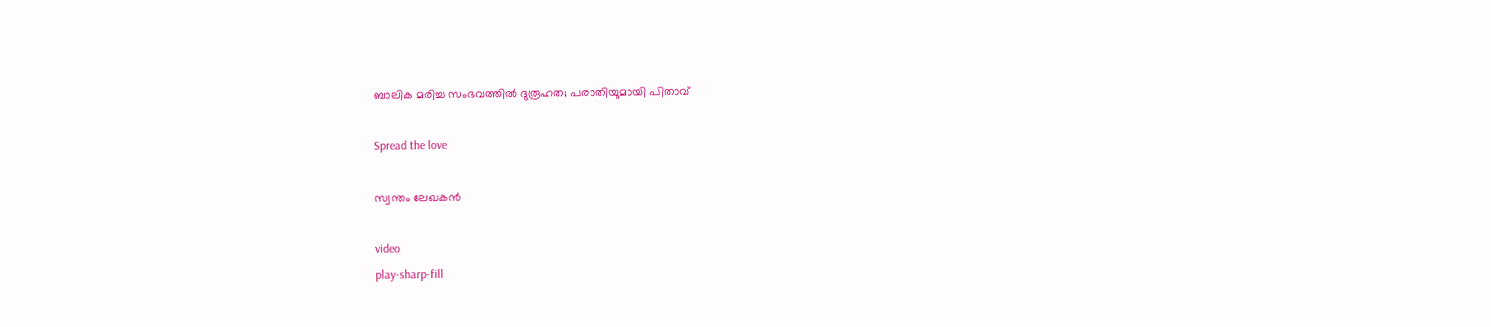ബാലിക മരിച്ച സംഭവത്തില്‍ ദുരൂഹത; പരാതിയുമായി പിതാവ്

Spread the love

സ്വന്തം ലേഖകൻ

video
play-sharp-fill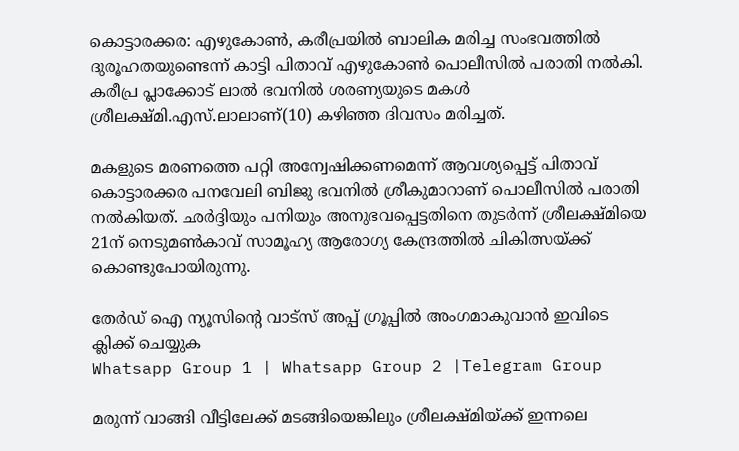കൊട്ടാരക്കര: എഴുകോണ്‍, കരീപ്രയില്‍ ബാലിക മരിച്ച സംഭവത്തില്‍ ദുരൂഹതയുണ്ടെന്ന് കാട്ടി പിതാവ് എഴുകോണ്‍ പൊലീസില്‍ പരാതി നല്‍കി. കരീപ്ര പ്ലാക്കോട് ലാല്‍ ഭവനില്‍ ശരണ്യയുടെ മകള്‍ ശ്രീലക്ഷ്മി.എസ്.ലാലാണ്(10) കഴിഞ്ഞ ദിവസം മരിച്ചത്.

മകളുടെ മരണത്തെ പറ്റി അന്വേഷിക്കണമെന്ന് ആവശ്യപ്പെട്ട് പിതാവ് കൊട്ടാരക്കര പനവേലി ബിജു ഭവനില്‍ ശ്രീകുമാറാണ് പൊലീസില്‍ പരാതി നല്‍കിയത്. ഛര്‍ദ്ദിയും പനിയും അനുഭവപ്പെട്ടതിനെ തുടര്‍ന്ന് ശ്രീലക്ഷ്മിയെ 21ന് നെടുമണ്‍കാവ് സാമൂഹ്യ ആരോഗ്യ കേന്ദ്രത്തില്‍ ചികിത്സയ്ക്ക് കൊണ്ടുപോയിരുന്നു.

തേർഡ് ഐ ന്യൂസിന്റെ വാട്സ് അപ്പ് ഗ്രൂപ്പിൽ അംഗമാകുവാൻ ഇവിടെ ക്ലിക്ക് ചെയ്യുക
Whatsapp Group 1 | Whatsapp Group 2 |Telegram Group

മരുന്ന് വാങ്ങി വീട്ടിലേക്ക് മടങ്ങിയെങ്കിലും ശ്രീലക്ഷ്മിയ്ക്ക് ഇന്നലെ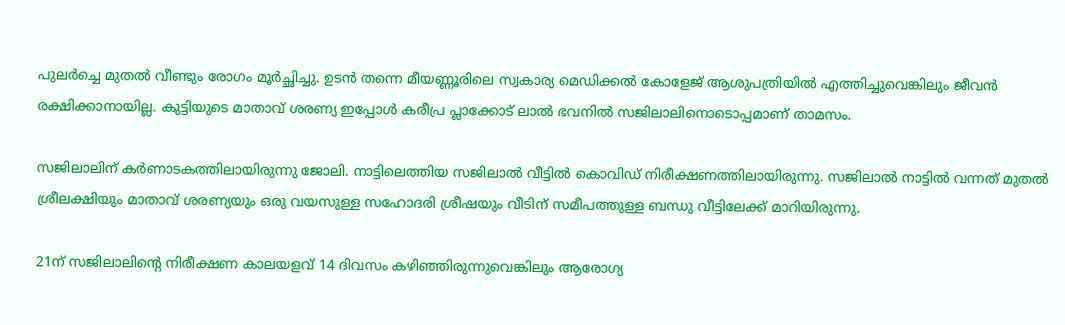പുലര്‍ച്ചെ മുതല്‍ വീണ്ടും രോഗം മൂര്‍ച്ഛിച്ചു. ഉടന്‍ തന്നെ മീയണ്ണൂരിലെ സ്വകാര്യ മെഡിക്കല്‍ കോളേജ് ആശുപത്രിയില്‍ എത്തിച്ചുവെങ്കിലും ജീവന്‍ രക്ഷിക്കാനായില്ല. കുട്ടിയുടെ മാതാവ് ശരണ്യ ഇപ്പോള്‍ കരീപ്ര പ്ലാക്കോട് ലാല്‍ ഭവനില്‍ സജിലാലിനൊടൊപ്പമാണ് താമസം.

സജിലാലിന് കര്‍ണാടകത്തിലായിരുന്നു ജോലി. നാട്ടിലെത്തിയ സജിലാല്‍ വീട്ടില്‍ കൊവിഡ് നിരീക്ഷണത്തിലായിരുന്നു. സജിലാല്‍ നാട്ടില്‍ വന്നത് മുതല്‍ ശ്രീലക്ഷിയും മാതാവ് ശരണ്യയും ഒരു വയസുള്ള സഹോദരി ശ്രീഷയും വീടിന് സമീപത്തുള്ള ബന്ധു വീട്ടിലേക്ക് മാറിയിരുന്നു.

21ന് സജിലാലിന്റെ നിരീക്ഷണ കാലയളവ് 14 ദിവസം കഴിഞ്ഞിരുന്നുവെങ്കിലും ആരോഗ്യ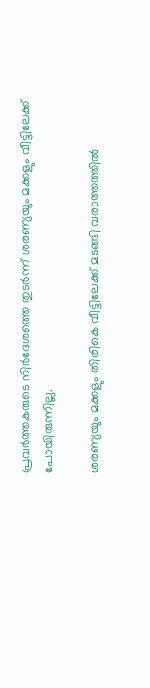പ്രവര്‍ത്തകരുടെ നിര്‍ദേശത്തെ തുടര്‍ന്ന് ശരണ്യയും മക്കളും വീട്ടിലേക്ക് പോയിരുന്നില്ല.

ശരണ്യയും മക്കളും തിരികെ വീട്ടിലേക്ക് മടങ്ങി വരാത്തത്തില്‍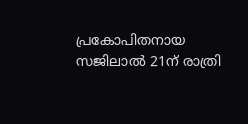പ്രകോപിതനായ സജിലാല്‍ 21ന് രാത്രി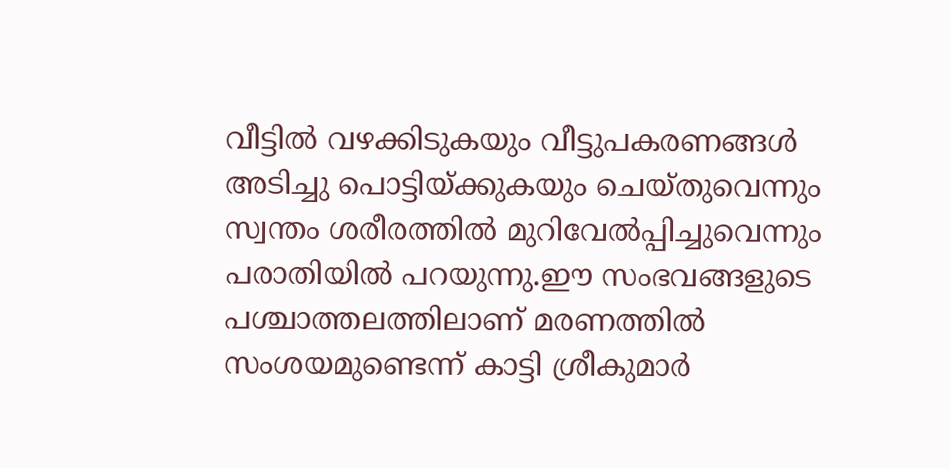വീട്ടില്‍ വഴക്കിടുകയും വീട്ടുപകരണങ്ങള്‍ അടിച്ചു പൊട്ടിയ്ക്കുകയും ചെയ്തുവെന്നും സ്വന്തം ശരീരത്തില്‍ മുറിവേല്‍പ്പിച്ചുവെന്നും പരാതിയില്‍ പറയുന്നു.ഈ സംഭവങ്ങളുടെ പശ്ചാത്തലത്തിലാണ് മരണത്തില്‍ സംശയമുണ്ടെന്ന് കാട്ടി ശ്രീകുമാര്‍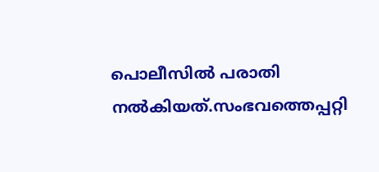പൊലീസില്‍ പരാതി നല്‍കിയത്.സംഭവത്തെപ്പറ്റി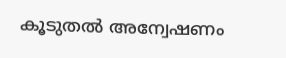കൂടുതല്‍ അന്വേഷണം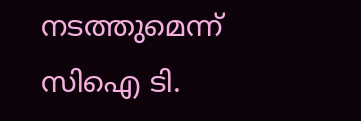നടത്തുമെന്ന് സിഐ ടി.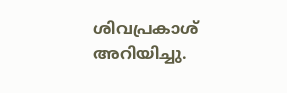ശിവപ്രകാശ് അറിയിച്ചു.